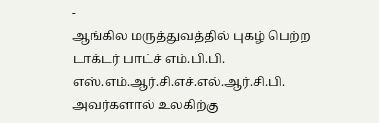-
ஆங்கில மருத்துவத்தில் புகழ் பெற்ற டாக்டர் பாட்ச் எம்.பி.பி. எஸ்.எம்.ஆர்.சி.எச்.எல்.ஆர்.சி.பி. அவர்களால் உலகிற்கு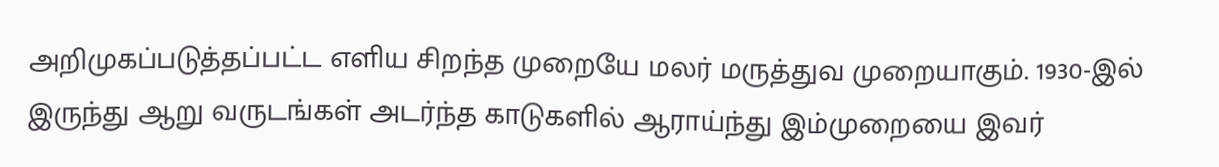அறிமுகப்படுத்தப்பட்ட எளிய சிறந்த முறையே மலர் மருத்துவ முறையாகும். 1930-இல் இருந்து ஆறு வருடங்கள் அடர்ந்த காடுகளில் ஆராய்ந்து இம்முறையை இவர்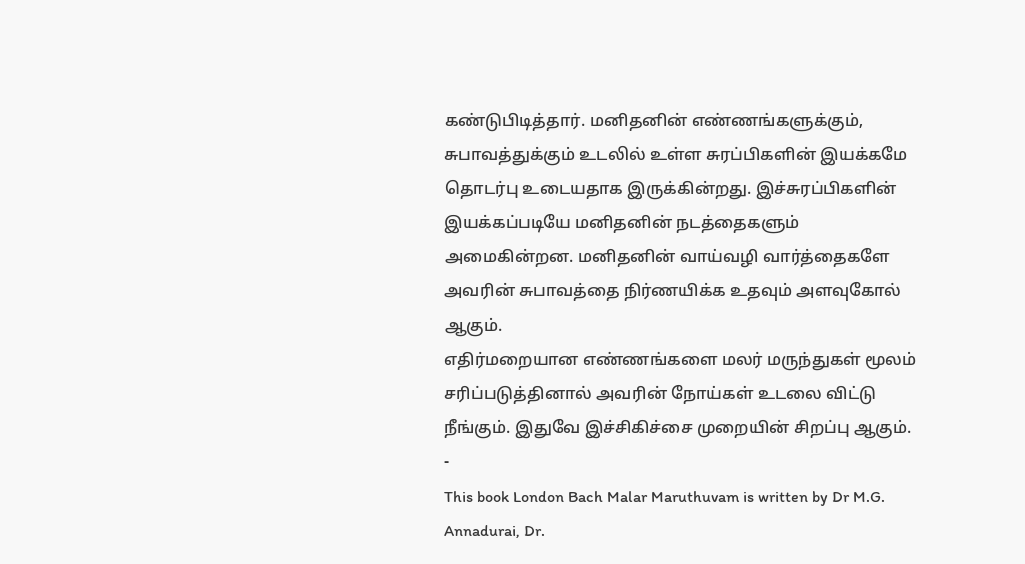கண்டுபிடித்தார். மனிதனின் எண்ணங்களுக்கும், சுபாவத்துக்கும் உடலில் உள்ள சுரப்பிகளின் இயக்கமே தொடர்பு உடையதாக இருக்கின்றது. இச்சுரப்பிகளின் இயக்கப்படியே மனிதனின் நடத்தைகளும் அமைகின்றன. மனிதனின் வாய்வழி வார்த்தைகளே அவரின் சுபாவத்தை நிர்ணயிக்க உதவும் அளவுகோல் ஆகும்.
எதிர்மறையான எண்ணங்களை மலர் மருந்துகள் மூலம் சரிப்படுத்தினால் அவரின் நோய்கள் உடலை விட்டு நீங்கும். இதுவே இச்சிகிச்சை முறையின் சிறப்பு ஆகும்.
-
This book London Bach Malar Maruthuvam is written by Dr M.G. Annadurai, Dr.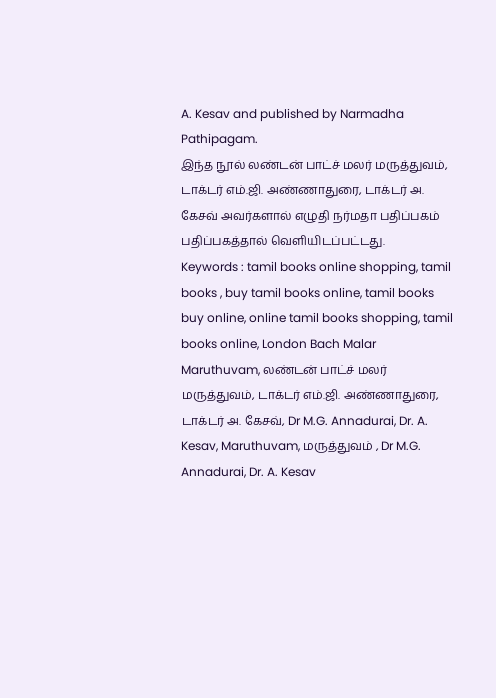A. Kesav and published by Narmadha Pathipagam.
இந்த நூல் லண்டன் பாட்ச் மலர் மருத்துவம், டாக்டர் எம்.ஜி. அண்ணாதுரை, டாக்டர் அ. கேசவ் அவர்களால் எழுதி நர்மதா பதிப்பகம் பதிப்பகத்தால் வெளியிடப்பட்டது.
Keywords : tamil books online shopping, tamil books , buy tamil books online, tamil books buy online, online tamil books shopping, tamil books online, London Bach Malar Maruthuvam, லண்டன் பாட்ச் மலர் மருத்துவம், டாக்டர் எம்.ஜி. அண்ணாதுரை, டாக்டர் அ. கேசவ், Dr M.G. Annadurai, Dr. A. Kesav, Maruthuvam, மருத்துவம் , Dr M.G. Annadurai, Dr. A. Kesav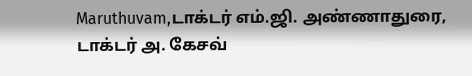Maruthuvam,டாக்டர் எம்.ஜி. அண்ணாதுரை, டாக்டர் அ. கேசவ்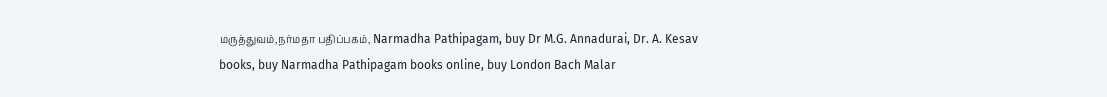மருத்துவம்,நர்மதா பதிப்பகம், Narmadha Pathipagam, buy Dr M.G. Annadurai, Dr. A. Kesav books, buy Narmadha Pathipagam books online, buy London Bach Malar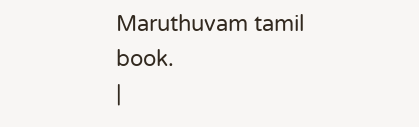Maruthuvam tamil book.
|